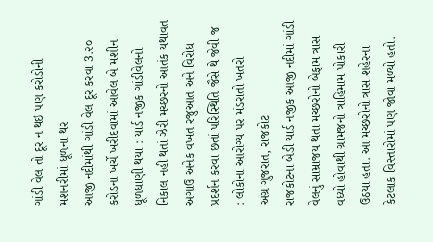ગાંડી વેલ તો દૂર ન થઇ પણ કરોડોની મશનરીમાં ધૂળના થર
આજી નદીમાંથી ગાંડી વેલ દૂર કરવા 3.૨૦ કરોડના ખર્ચે ખરીદવામાં આવેલ બે મશીન ધૂળધાણી થયા : યાર્ડ નજીક ગાંડીવેલનો નિકાલ નહી થતાં ઝેરી મચ્છરનો આતંક યથાવત
અગાઉ અનેક વખત રજુઆત અને વિરોધ પ્રદર્શન કરવા છતાં પરિસ્થિતિ જૈસે થે જેવી જ : લોકોના આરોગ્ય પર મંડરાતો ખતરો
અગ્ર ગુજરાત, રાજકોટ
રાજકોટના બેડી યાર્ડ નજીક આજી નદીમાં ગાંડી વેલનું સામ્રાજય થતા મચ્છરોનો બેફામ ત્રાસ વધ્યો હોવાથી ગ્રામજનો ત્રાહિમામ પોકારી ઉઠયા હતા. આ મચ્છરોનો ત્રાસ શહેરના કેટલાક વિસ્તારોમાં પણ જોવા મળ્યો હતો.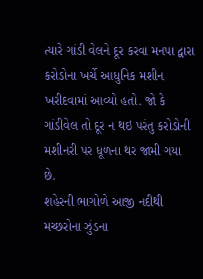ત્યારે ગાંડી વેલને દૂર કરવા મનપા દ્વારા કરોડોના ખર્ચે આધુનિક મશીન ખરીદવામાં આવ્યો હતો. જો કે ગાંડીવેલ તો દૂર ન થઇ પરંતુ કરોડોની મશીનરી પર ધૂળના થર જામી ગયા છે.
શહેરની ભાગોળે આજી નદીથી મચ્છરોના ઝુંડના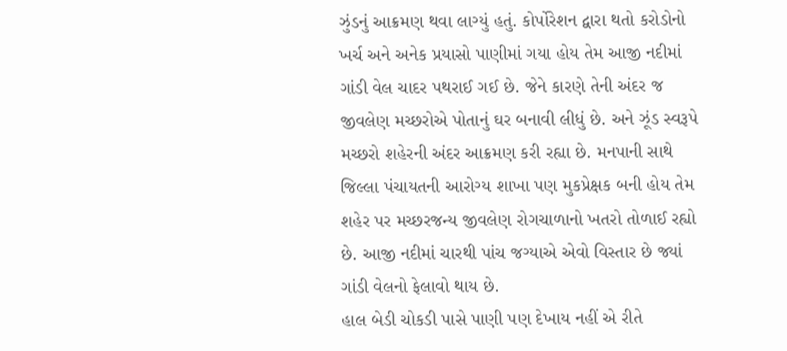ઝુંડનું આક્રમણ થવા લાગ્યું હતું. કોર્પોરેશન દ્વારા થતો કરોડોનો ખર્ચ અને અનેક પ્રયાસો પાણીમાં ગયા હોય તેમ આજી નદીમાં ગાંડી વેલ ચાદર પથરાઈ ગઈ છે. જેને કારણે તેની અંદર જ જીવલેણ મચ્છરોએ પોતાનું ઘર બનાવી લીધું છે. અને ઝૂંડ સ્વરૂપે મચ્છરો શહેરની અંદર આક્રમણ કરી રહ્યા છે. મનપાની સાથે જિલ્લા પંચાયતની આરોગ્ય શાખા પણ મુકપ્રેક્ષક બની હોય તેમ શહેર પર મચ્છરજન્ય જીવલેણ રોગચાળાનો ખતરો તોળાઈ રહ્યો છે. આજી નદીમાં ચારથી પાંચ જગ્યાએ એવો વિસ્તાર છે જ્યાં ગાંડી વેલનો ફેલાવો થાય છે.
હાલ બેડી ચોકડી પાસે પાણી પણ દેખાય નહીં એ રીતે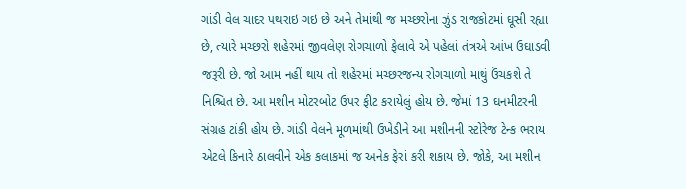ગાંડી વેલ ચાદર પથરાઇ ગઇ છે અને તેમાંથી જ મચ્છરોના ઝુંડ રાજકોટમાં ઘૂસી રહ્યા છે, ત્યારે મચ્છરો શહેરમાં જીવલેણ રોગચાળો ફેલાવે એ પહેલાં તંત્રએ આંખ ઉઘાડવી જરૂરી છે. જો આમ નહીં થાય તો શહેરમાં મચ્છરજન્ય રોગચાળો માથું ઉંચકશે તે નિશ્ચિત છે. આ મશીન મોટરબોટ ઉપર ફીટ કરાયેલું હોય છે. જેમાં 13 ઘનમીટરની સંગ્રહ ટાંકી હોય છે. ગાંડી વેલને મૂળમાંથી ઉખેડીને આ મશીનની સ્ટોરેજ ટેન્ક ભરાય એટલે કિનારે ઠાલવીને એક કલાકમાં જ અનેક ફેરાં કરી શકાય છે. જોકે, આ મશીન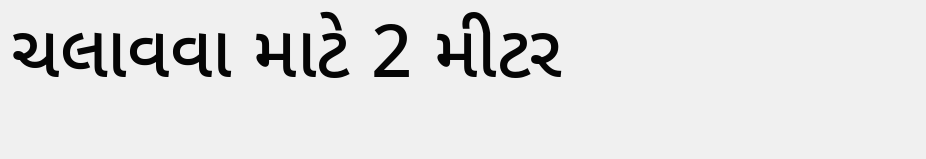ચલાવવા માટે 2 મીટર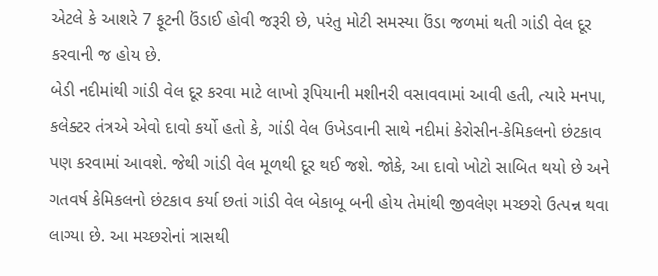એટલે કે આશરે 7 ફૂટની ઉંડાઈ હોવી જરૂરી છે, પરંતુ મોટી સમસ્યા ઉંડા જળમાં થતી ગાંડી વેલ દૂર કરવાની જ હોય છે.
બેડી નદીમાંથી ગાંડી વેલ દૂર કરવા માટે લાખો રૂપિયાની મશીનરી વસાવવામાં આવી હતી, ત્યારે મનપા, કલેક્ટર તંત્રએ એવો દાવો કર્યો હતો કે, ગાંડી વેલ ઉખેડવાની સાથે નદીમાં કેરોસીન-કેમિકલનો છંટકાવ પણ કરવામાં આવશે. જેથી ગાંડી વેલ મૂળથી દૂર થઈ જશે. જોકે, આ દાવો ખોટો સાબિત થયો છે અને ગતવર્ષ કેમિકલનો છંટકાવ કર્યા છતાં ગાંડી વેલ બેકાબૂ બની હોય તેમાંથી જીવલેણ મચ્છરો ઉત્પન્ન થવા લાગ્યા છે. આ મચ્છરોનાં ત્રાસથી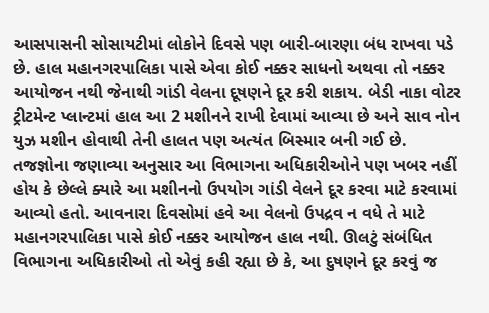આસપાસની સોસાયટીમાં લોકોને દિવસે પણ બારી-બારણા બંધ રાખવા પડે છે. હાલ મહાનગરપાલિકા પાસે એવા કોઈ નક્કર સાધનો અથવા તો નક્કર આયોજન નથી જેનાથી ગાંડી વેલના દૂષણને દૂર કરી શકાય. બેડી નાકા વોટર ટ્રીટમેન્ટ પ્લાન્ટમાં હાલ આ 2 મશીનને રાખી દેવામાં આવ્યા છે અને સાવ નોન યુઝ મશીન હોવાથી તેની હાલત પણ અત્યંત બિસ્માર બની ગઈ છે.
તજજ્ઞોના જણાવ્યા અનુસાર આ વિભાગના અધિકારીઓને પણ ખબર નહીં હોય કે છેલ્લે ક્યારે આ મશીનનો ઉપયોગ ગાંડી વેલને દૂર કરવા માટે કરવામાં આવ્યો હતો. આવનારા દિવસોમાં હવે આ વેલનો ઉપદ્રવ ન વધે તે માટે મહાનગરપાલિકા પાસે કોઈ નક્કર આયોજન હાલ નથી. ઊલટું સંબંધિત વિભાગના અધિકારીઓ તો એવું કહી રહ્યા છે કે, આ દુષણને દૂર કરવું જ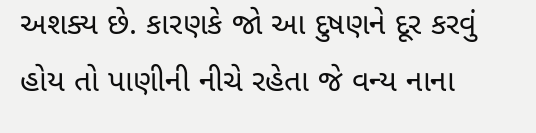અશક્ય છે. કારણકે જો આ દુષણને દૂર કરવું હોય તો પાણીની નીચે રહેતા જે વન્ય નાના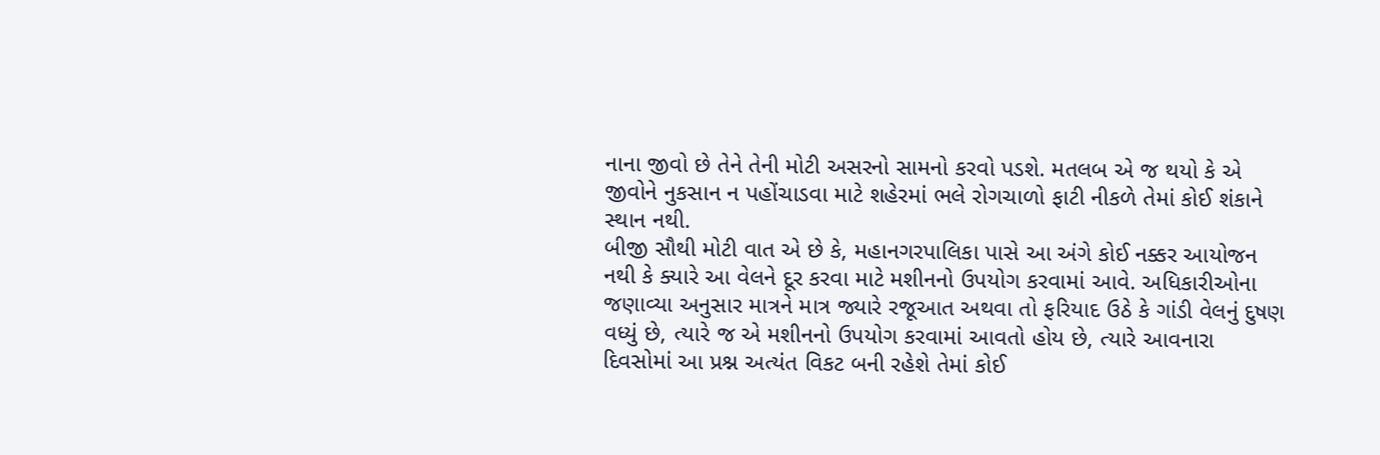નાના જીવો છે તેને તેની મોટી અસરનો સામનો કરવો પડશે. મતલબ એ જ થયો કે એ જીવોને નુકસાન ન પહોંચાડવા માટે શહેરમાં ભલે રોગચાળો ફાટી નીકળે તેમાં કોઈ શંકાને સ્થાન નથી.
બીજી સૌથી મોટી વાત એ છે કે, મહાનગરપાલિકા પાસે આ અંગે કોઈ નક્કર આયોજન નથી કે ક્યારે આ વેલને દૂર કરવા માટે મશીનનો ઉપયોગ કરવામાં આવે. અધિકારીઓના જણાવ્યા અનુસાર માત્રને માત્ર જ્યારે રજૂઆત અથવા તો ફરિયાદ ઉઠે કે ગાંડી વેલનું દુષણ વધ્યું છે, ત્યારે જ એ મશીનનો ઉપયોગ કરવામાં આવતો હોય છે, ત્યારે આવનારા દિવસોમાં આ પ્રશ્ન અત્યંત વિકટ બની રહેશે તેમાં કોઈ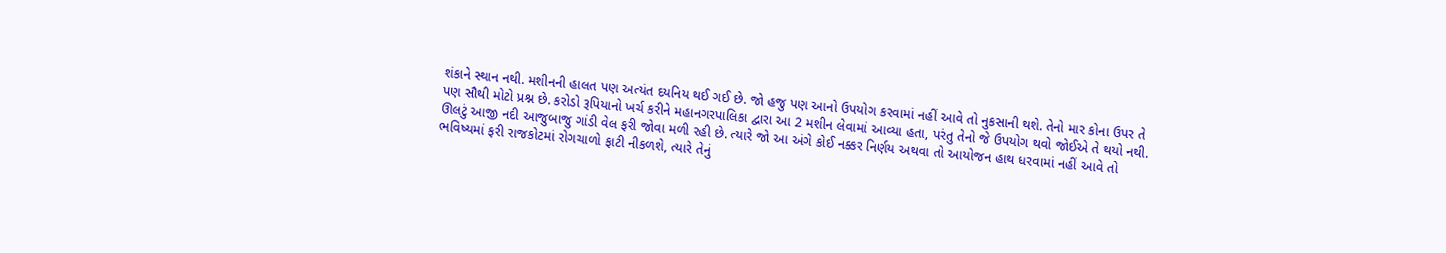શંકાને સ્થાન નથી. મશીનની હાલત પણ અત્યંત દયનિય થઈ ગઈ છે. જો હજુ પણ આનો ઉપયોગ કરવામાં નહીં આવે તો નુકસાની થશે. તેનો માર કોના ઉપર તે પણ સૌથી મોટો પ્રશ્ન છે. કરોડો રૂપિયાનો ખર્ચ કરીને મહાનગરપાલિકા દ્વારા આ 2 મશીન લેવામાં આવ્યા હતા, પરંતુ તેનો જે ઉપયોગ થવો જોઈએ તે થયો નથી. ઊલટું આજી નદી આજુબાજુ ગાંડી વેલ ફરી જોવા મળી રહી છે. ત્યારે જો આ અંગે કોઈ નક્કર નિર્ણય અથવા તો આયોજન હાથ ધરવામાં નહીં આવે તો ભવિષ્યમાં ફરી રાજકોટમાં રોગચાળો ફાટી નીકળશે, ત્યારે તેનું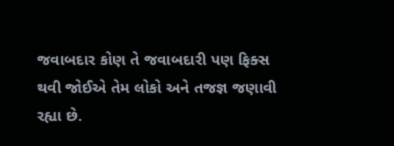જવાબદાર કોણ તે જવાબદારી પણ ફિક્સ થવી જોઈએ તેમ લોકો અને તજજ્ઞ જણાવી રહ્યા છે.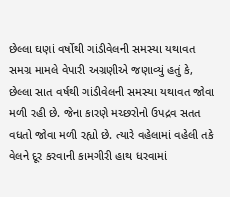છેલ્લા ઘણાં વર્ષોથી ગાંડીવેલની સમસ્યા યથાવત
સમગ્ર મામલે વેપારી અગ્રણીએ જણાવ્યું હતું કે, છેલ્લા સાત વર્ષથી ગાંડીવેલની સમસ્યા યથાવત જોવા મળી રહી છે. જેના કારણે મચ્છરોનો ઉપદ્રવ સતત વધતો જોવા મળી રહ્યો છે. ત્યારે વહેલામાં વહેલી તકે વેલને દૂર કરવાની કામગીરી હાથ ધરવામાં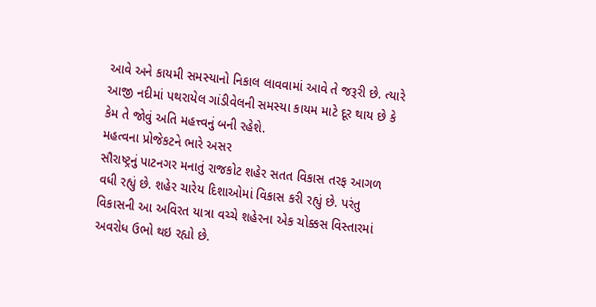આવે અને કાયમી સમસ્યાનો નિકાલ લાવવામાં આવે તે જરૂરી છે. ત્યારે આજી નદીમાં પથરાયેલ ગાંડીવેલની સમસ્યા કાયમ માટે દૂર થાય છે કે કેમ તે જોવું અતિ મહત્ત્વનું બની રહેશે.
મહત્વના પ્રોજેકટને ભારે અસર
સૌરાષ્ટ્રનું પાટનગર મનાતું રાજકોટ શહેર સતત વિકાસ તરફ આગળ વધી રહ્યું છે. શહેર ચારેય દિશાઓમાં વિકાસ કરી રહ્યું છે. પરંતુ વિકાસની આ અવિરત યાત્રા વચ્ચે શહેરના એક ચોક્કસ વિસ્તારમાં અવરોધ ઉભો થઇ રહ્યો છે.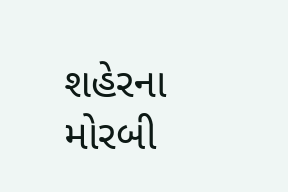શહેરના મોરબી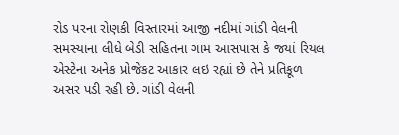રોડ પરના રોણકી વિસ્તારમાં આજી નદીમાં ગાંડી વેલની સમસ્યાના લીધે બેડી સહિતના ગામ આસપાસ કે જયાં રિયલ એસ્ટેના અનેક પ્રોજેકટ આકાર લઇ રહ્યાં છે તેને પ્રતિકૂળ અસર પડી રહી છે. ગાંડી વેલની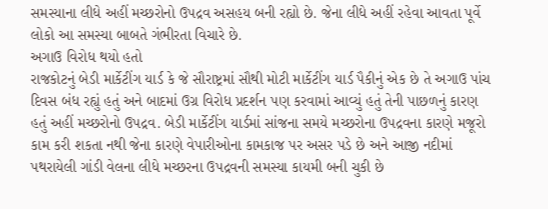સમસ્યાના લીધે અહીં મચ્છરોનો ઉપદ્રવ અસહય બની રહ્યો છે. જેના લીધે અહીં રહેવા આવતા પૂર્વે લોકો આ સમસ્યા બાબતે ગંભીરતા વિચારે છે.
અગાઉ વિરોધ થયો હતો
રાજકોટનું બેડી માર્કેટીંગ યાર્ડ કે જે સૌરાષ્ટ્રમાં સૌથી મોટી માર્કેટીંગ યાર્ડ પૈકીનું એક છે તે અગાઉ પાંચ દિવસ બંધ રહ્યું હતું અને બાદમાં ઉગ્ર વિરોધ પ્રદર્શન પણ કરવામાં આવ્યું હતું તેની પાછળનું કારણ હતું અહીં મચ્છરોનો ઉપદ્રવ. બેડી માર્કેટીંગ યાર્ડમાં સાંજના સમયે મચ્છરોના ઉપદ્રવના કારણે મજૂરો કામ કરી શકતા નથી જેના કારણે વેપારીઓના કામકાજ પર અસર પડે છે અને આજી નદીમાં પથરાયેલી ગાંડી વેલના લીધે મચ્છરના ઉપદ્રવની સમસ્યા કાયમી બની ચુકી છે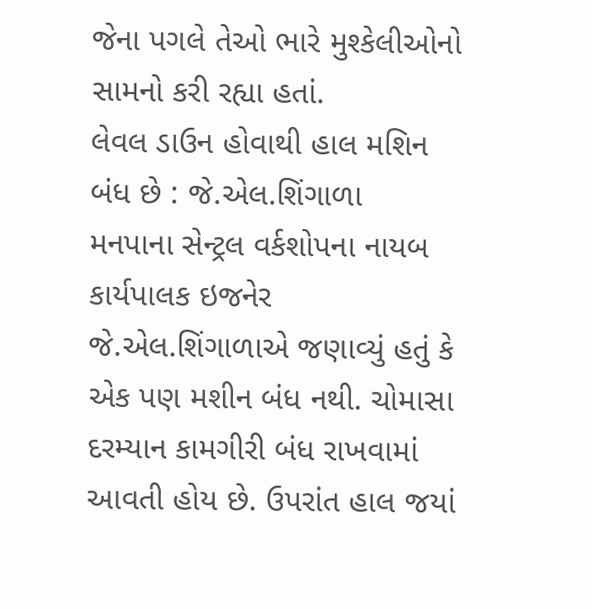જેના પગલે તેઓ ભારે મુશ્કેલીઓનો સામનો કરી રહ્યા હતાં.
લેવલ ડાઉન હોવાથી હાલ મશિન બંધ છે : જે.એલ.શિંગાળા
મનપાના સેન્ટ્રલ વર્કશોપના નાયબ કાર્યપાલક ઇજનેર જે.એલ.શિંગાળાએ જણાવ્યું હતું કે એક પણ મશીન બંધ નથી. ચોમાસા દરમ્યાન કામગીરી બંધ રાખવામાં આવતી હોય છે. ઉપરાંત હાલ જયાં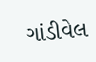ગાંડીવેલ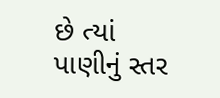છે ત્યાં પાણીનું સ્તર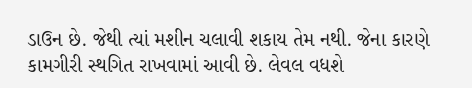ડાઉન છે. જેથી ત્યાં મશીન ચલાવી શકાય તેમ નથી. જેના કારણે કામગીરી સ્થગિત રાખવામાં આવી છે. લેવલ વધશે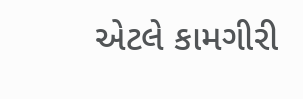એટલે કામગીરી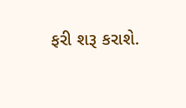ફરી શરૂ કરાશે.